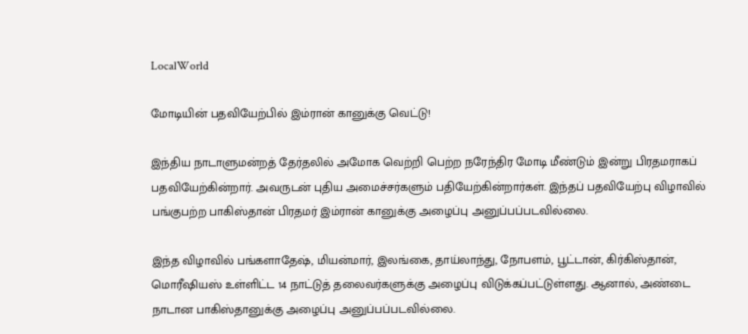LocalWorld

மோடியின் பதவியேற்பில் இம்ரான் கானுக்கு வெட்டு!

இந்திய நாடாளுமன்றத் தேர்தலில் அமோக வெற்றி பெற்ற நரேந்திர மோடி மீண்டும் இன்று பிரதமராகப் பதவியேற்கின்றார். அவருடன் புதிய அமைச்சர்களும் பதியேற்கின்றார்கள். இந்தப் பதவியேற்பு விழாவில் பங்குபற்ற பாகிஸ்தான் பிரதமர் இம்ரான் கானுக்கு அழைப்பு அனுப்பப்படவில்லை.

இந்த விழாவில் பங்களாதேஷ், மியன்மார், இலங்கை, தாய்லாந்து, நோபளம், பூட்டான், கிர்கிஸ்தான், மொரீஷியஸ் உள்ளிட்ட 14 நாட்டுத் தலைவர்களுக்கு அழைப்பு விடுக்கப்பட்டுள்ளது. ஆனால், அண்டை நாடான பாகிஸ்தானுக்கு அழைப்பு அனுப்பப்படவில்லை.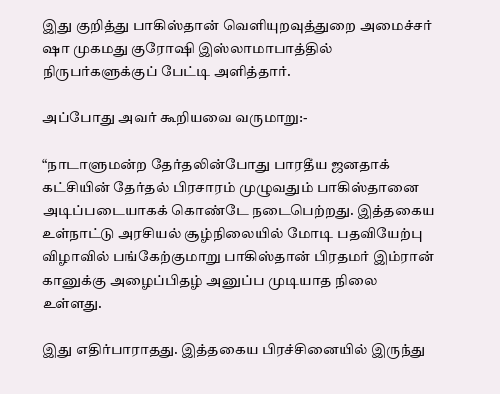இது குறித்து பாகிஸ்தான் வெளியுறவுத்துறை அமைச்சர் ஷா முகமது குரோஷி இஸ்லாமாபாத்தில் நிருபர்களுக்குப் பேட்டி அளித்தார்.

அப்போது அவர் கூறியவை வருமாறு:-

“நாடாளுமன்ற தேர்தலின்போது பாரதீய ஜனதாக் கட்சியின் தேர்தல் பிரசாரம் முழுவதும் பாகிஸ்தானை அடிப்படையாகக் கொண்டே நடைபெற்றது. இத்தகைய உள்நாட்டு அரசியல் சூழ்நிலையில் மோடி பதவியேற்பு விழாவில் பங்கேற்குமாறு பாகிஸ்தான் பிரதமர் இம்ரான் கானுக்கு அழைப்பிதழ் அனுப்ப முடியாத நிலை உள்ளது.

இது எதிர்பாராதது. இத்தகைய பிரச்சினையில் இருந்து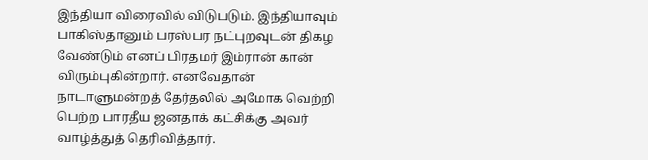இந்தியா விரைவில் விடுபடும். இந்தியாவும் பாகிஸ்தானும் பரஸ்பர நட்புறவுடன் திகழ வேண்டும் எனப் பிரதமர் இம்ரான் கான் விரும்புகின்றார். எனவேதான் நாடாளுமன்றத் தேர்தலில் அமோக வெற்றி பெற்ற பாரதீய ஜனதாக் கட்சிக்கு அவர் வாழ்த்துத் தெரிவித்தார்.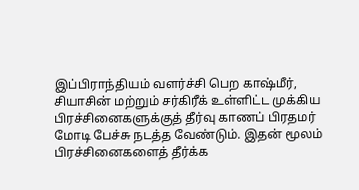இப்பிராந்தியம் வளர்ச்சி பெற காஷ்மீர், சியாசின் மற்றும் சர்கிரீக் உள்ளிட்ட முக்கிய பிரச்சினைகளுக்குத் தீர்வு காணப் பிரதமர் மோடி பேச்சு நடத்த வேண்டும். இதன் மூலம் பிரச்சினைகளைத் தீர்க்க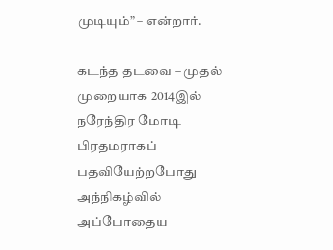முடியும்” – என்றார்.

கடந்த தடவை – முதல் முறையாக 2014இல் நரேந்திர மோடி பிரதமராகப் பதவியேற்றபோது அந்நிகழ்வில் அப்போதைய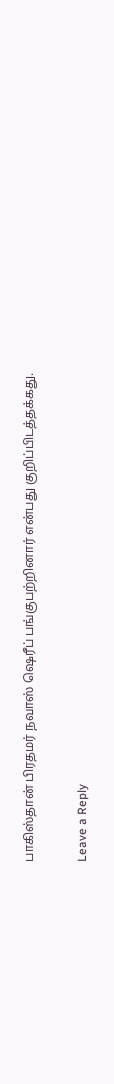பாகிஸ்தான் பிரதமர் நவாஸ் ஷெரீப் பங்குபற்றினார் என்பது குறிப்பிடத்தக்கது.

Leave a Reply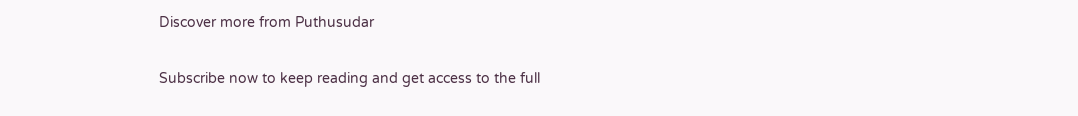Discover more from Puthusudar

Subscribe now to keep reading and get access to the full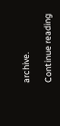archive.

Continue reading